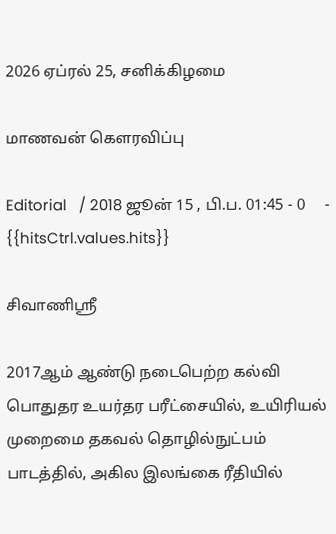2026 ஏப்ரல் 25, சனிக்கிழமை

மாணவன் கௌரவிப்பு

Editorial   / 2018 ஜூன் 15 , பி.ப. 01:45 - 0     - {{hitsCtrl.values.hits}}

சிவாணிஸ்ரீ

2017ஆம் ஆண்டு நடைபெற்ற கல்வி பொதுதர உயர்தர பரீட்சையில், உயிரியல் முறைமை தகவல் தொழில்நுட்பம் பாடத்தில், அகில இலங்கை ரீதியில்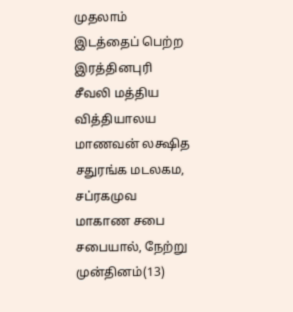முதலாம் இடத்தைப் பெற்ற இரத்தினபுரி சீவலி மத்திய வித்தியாலய மாணவன் லக்ஷித சதுரங்க மடலகம, சப்ரகமுவ மாகாண சபை சபையால், நேற்று முன்தினம்(13)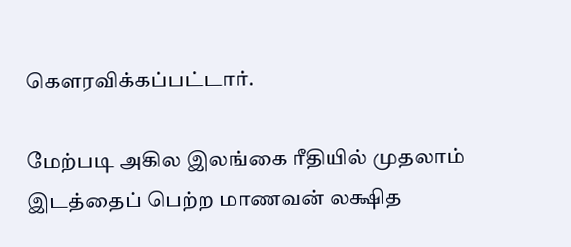கௌரவிக்கப்பட்டார்.

மேற்படி அகில இலங்கை ரீதியில் முதலாம் இடத்தைப் பெற்ற மாணவன் லக்ஷித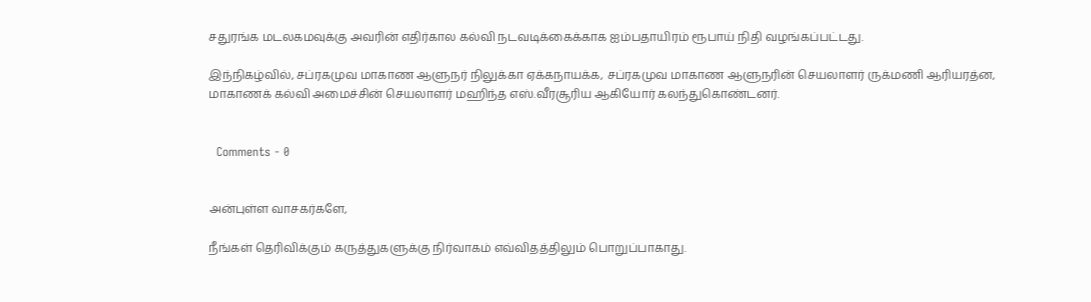சதுரங்க மடலகமவுக்கு அவரின் எதிர்கால கல்வி நடவடிக்கைக்காக ஐம்பதாயிரம் ரூபாய் நிதி வழங்கப்பட்டது.

இந்நிகழ்வில், சப்ரகமுவ மாகாண ஆளுநர் நிலுக்கா ஏக்கநாயக்க, சப்ரகமுவ மாகாண ஆளுநரின் செயலாளர் ருக்மணி ஆரியரத்ன, மாகாணக் கல்வி அமைச்சின் செயலாளர் மஹிந்த எஸ்.வீரசூரிய ஆகியோர் கலந்துகொண்டனர்.


  Comments - 0


அன்புள்ள வாசகர்களே,

நீங்கள் தெரிவிக்கும் கருத்துகளுக்கு நிர்வாகம் எவ்விதத்திலும் பொறுப்பாகாது.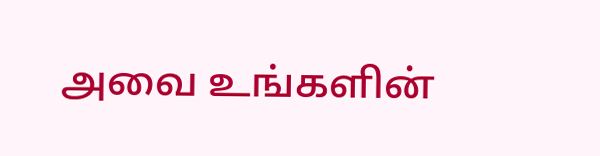அவை உங்களின்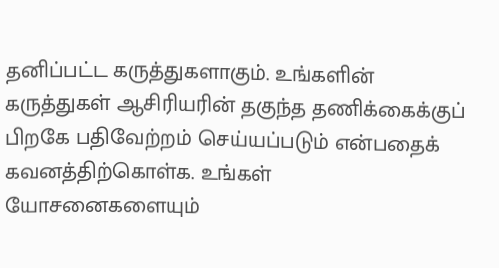தனிப்பட்ட கருத்துகளாகும். உங்களின் கருத்துகள் ஆசிரியரின் தகுந்த தணிக்கைக்குப் பிறகே பதிவேற்றம் செய்யப்படும் என்பதைக் கவனத்திற்கொள்க. உங்கள் யோசனைகளையும்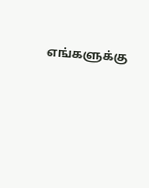எங்களுக்கு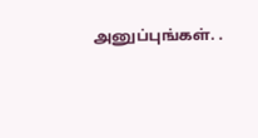அனுப்புங்கள். .